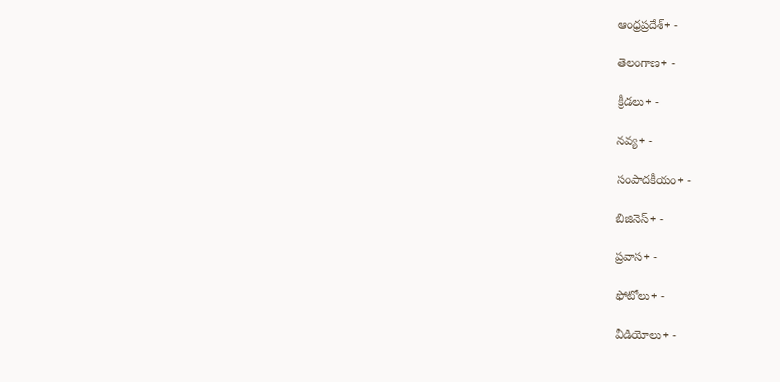ఆంధ్రప్రదేశ్+ -

తెలంగాణ+ -

క్రీడలు+ -

నవ్య+ -

సంపాదకీయం+ -

బిజినెస్+ -

ప్రవాస+ -

ఫోటోలు+ -

వీడియోలు+ -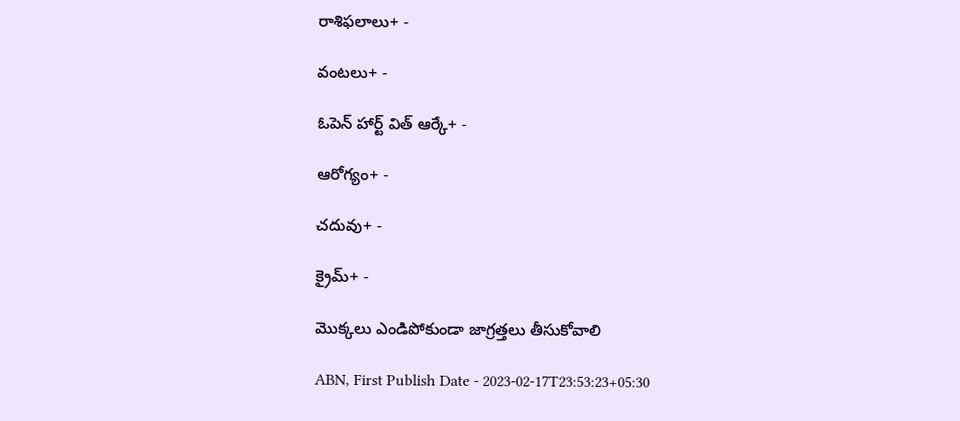రాశిఫలాలు+ -

వంటలు+ -

ఓపెన్ హార్ట్ విత్ ఆర్కే+ -

ఆరోగ్యం+ -

చదువు+ -

క్రైమ్+ -

మొక్కలు ఎండిపోకుండా జాగ్రత్తలు తీసుకోవాలి

ABN, First Publish Date - 2023-02-17T23:53:23+05:30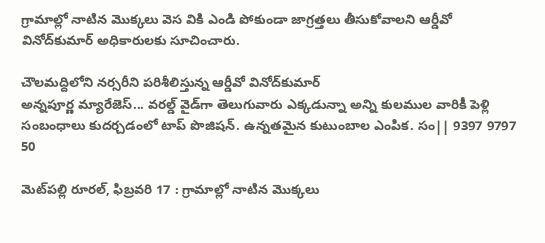గ్రామాల్లో నాటిన మొక్కలు వెస వికి ఎండి పోకుండా జాగ్రత్తలు తీసుకోవాలని ఆర్డీవో వినోద్‌కుమార్‌ అధికారులకు సూచించారు.

చౌలమద్దిలోని నర్సరీని పరిశీలిస్తున్న ఆర్డీవో వినోద్‌కుమార్‌
అన్నపూర్ణ మ్యారేజెస్... వరల్డ్ వైడ్‌గా తెలుగువారు ఎక్కడున్నా అన్ని కులముల వారికీ పెళ్లి సంబంధాలు కుదర్చడంలో టాప్ పొజిషన్. ఉన్నతమైన కుటుంబాల ఎంపిక. సం|| 9397 9797 50

మెట్‌పల్లి రూరల్‌, ఫిబ్రవరి 17 : గ్రామాల్లో నాటిన మొక్కలు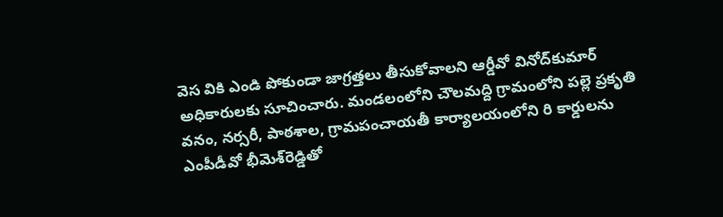వెస వికి ఎండి పోకుండా జాగ్రత్తలు తీసుకోవాలని ఆర్డీవో వినోద్‌కుమార్‌ అధికారులకు సూచించారు. మండలంలోని చౌలమద్ది గ్రామంలోని పల్లె ప్రకృతి వనం, నర్సరీ, పాఠశాల, గ్రామపంచాయతీ కార్యాలయంలోని రి కార్డులను ఎంపీడీవో భీమెశ్‌రెడ్డితో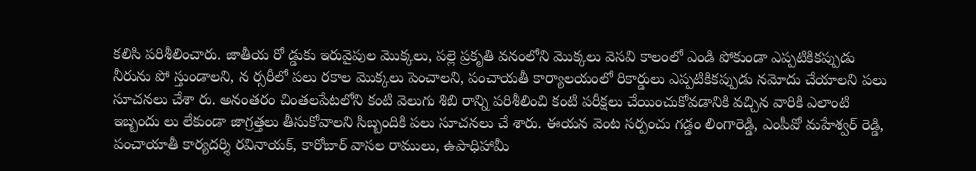కలిసి పరిశీలించారు. జాతీయ రో డ్డుకు ఇరువైపుల మొక్కలు, పల్లె ప్రకృతి వనంలోని మొక్కలు వెసవి కాలంలో ఎండి పోకుండా ఎప్పటికికప్పుడు నీరును పో స్తుండాలని, న ర్సరీలో పలు రకాల మొక్కలు పెంచాలని, పంచాయతీ కార్యాలయంలో రికార్డులు ఎప్పటికికప్పుడు నమోదు చేయాలని పలు సూచనలు చేశా రు. అనంతరం చింతలపేటలోని కంటి వెలుగు శిబి రాన్ని పరిశీలించి కంటి పరీక్షలు చేయించుకోవడానికి వచ్చిన వారికి ఎలాంటి ఇబ్బందు లు లేకుండా జాగ్రత్తలు తీసుకోవాలని సిబ్బందికి పలు సూచనలు చే శారు. ఈయన వెంట సర్పంచు గడ్డం లింగారెడ్డి, ఎంపీవో మహేశ్వర్‌ రెడ్డి, పంచాయాతీ కార్యదర్శి రవినాయక్‌, కారోబార్‌ వాసల రాములు, ఉపాధిహామీ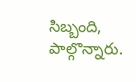సిబ్బంది, పాల్గొన్నారు.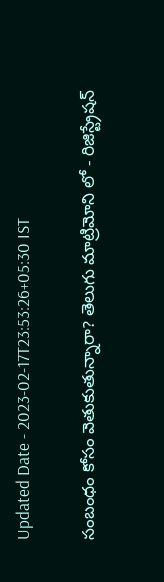Updated Date - 2023-02-17T23:53:26+05:30 IST

సంబంధం కోసం వెతుకుతున్నారా? తెలుగు మాట్రిమోని లో - రిజిస్ట్రేషన్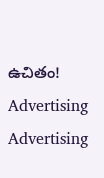ఉచితం!
Advertising
Advertising